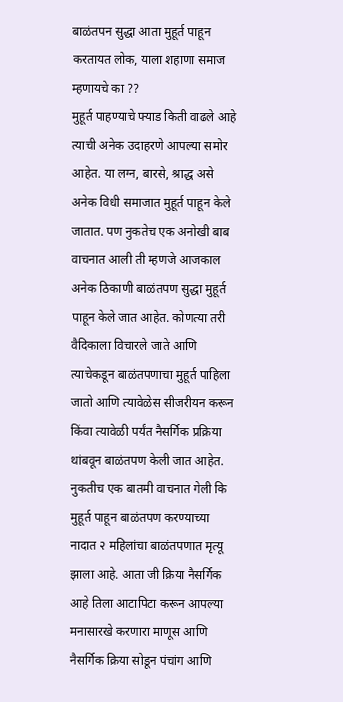बाळंतपन सुद्धा आता मुहूर्त पाहून करतायत लोक, याला शहाणा समाज म्हणायचे का ??
मुहूर्त पाहण्याचे फ्याड किती वाढले आहे त्याची अनेक उदाहरणे आपल्या समोर आहेत. या लग्न, बारसे, श्राद्ध असे अनेक विधी समाजात मुहूर्त पाहून केले जातात. पण नुकतेच एक अनोखी बाब वाचनात आली ती म्हणजे आजकाल अनेक ठिकाणी बाळंतपण सुद्धा मुहूर्त पाहून केले जात आहेत. कोणत्या तरी वैदिकाला विचारले जाते आणि त्याचेकडून बाळंतपणाचा मुहूर्त पाहिला जातो आणि त्यावेळेस सीजरीयन करून किंवा त्यावेळी पर्यंत नैसर्गिक प्रक्रिया थांबवून बाळंतपण केली जात आहेत.
नुकतीच एक बातमी वाचनात गेली कि मुहूर्त पाहून बाळंतपण करण्याच्या नादात २ महिलांचा बाळंतपणात मृत्यू झाला आहे. आता जी क्रिया नैसर्गिक आहे तिला आटापिटा करून आपल्या मनासारखे करणारा माणूस आणि नैसर्गिक क्रिया सोडून पंचांग आणि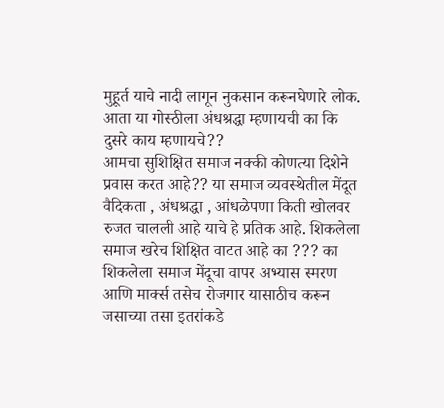मुहूर्त याचे नादी लागून नुकसान करूनघेणारे लोक. आता या गोस्ठीला अंधश्रद्धा म्हणायची का कि दुसरे काय म्हणायचे??
आमचा सुशिक्षित समाज नक्की कोणत्या दिशेने प्रवास करत आहे?? या समाज व्यवस्थेतील मेंदूत वैदिकता , अंधश्रद्धा , आंधळेपणा किती खोलवर रुजत चालली आहे याचे हे प्रतिक आहे. शिकलेला समाज खरेच शिक्षित वाटत आहे का ??? का शिकलेला समाज मेंदूचा वापर अभ्यास स्मरण आणि मार्क्स तसेच रोजगार यासाठीच करून जसाच्या तसा इतरांकडे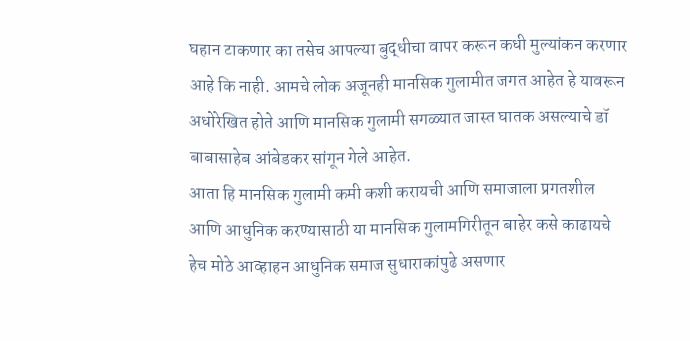घहान टाकणार का तसेच आपल्या बुद्धीचा वापर करून कधी मुल्यांकन करणार आहे कि नाही. आमचे लोक अजूनही मानसिक गुलामीत जगत आहेत हे यावरून अधोरेखित होते आणि मानसिक गुलामी सगळ्यात जास्त घातक असल्याचे डॉ बाबासाहेब आंबेडकर सांगून गेले आहेत.
आता हि मानसिक गुलामी कमी कशी करायची आणि समाजाला प्रगतशील आणि आधुनिक करण्यासाठी या मानसिक गुलामगिरीतून बाहेर कसे काढायचे हेच मोठे आव्हाहन आधुनिक समाज सुधाराकांपुढे असणार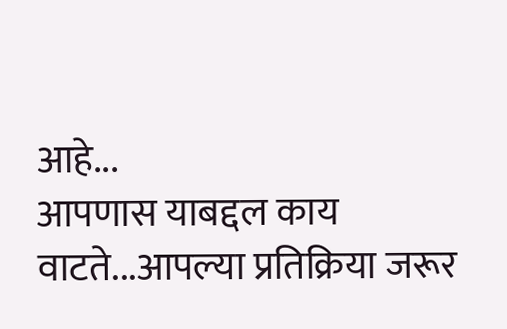आहे...
आपणास याबद्दल काय वाटते...आपल्या प्रतिक्रिया जरूर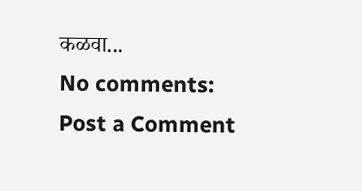कळवा...
No comments:
Post a Comment